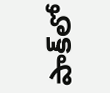పాక్‌లో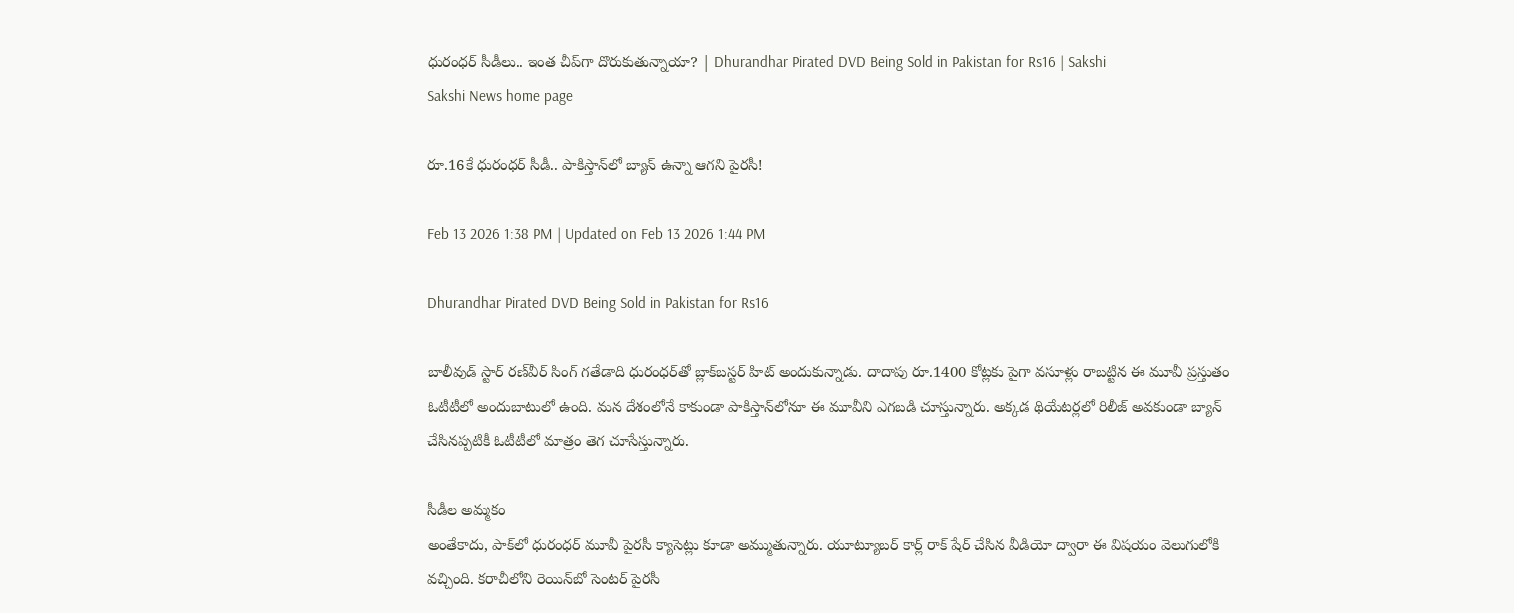ధురంధర్‌ సీడీలు.. ఇంత చీప్‌గా దొరుకుతున్నాయా? | Dhurandhar Pirated DVD Being Sold in Pakistan for Rs16 | Sakshi
Sakshi News home page

రూ.16కే ధురంధర్‌ సీడీ.. పాకిస్తాన్‌లో బ్యాన్‌ ఉన్నా ఆగని పైరసీ!

Feb 13 2026 1:38 PM | Updated on Feb 13 2026 1:44 PM

Dhurandhar Pirated DVD Being Sold in Pakistan for Rs16

బాలీవుడ్‌ స్టార్‌ రణ్‌వీర్‌ సింగ్‌ గతేడాది ధురంధర్‌తో బ్లాక్‌బస్టర్‌ హిట్‌ అందుకున్నాడు. దాదాపు రూ.1400 కోట్లకు పైగా వసూళ్లు రాబట్టిన ఈ మూవీ ప్రస్తుతం ఓటీటీలో అందుబాటులో ఉంది. మన దేశంలోనే కాకుండా పాకిస్తాన్‌లోనూ ఈ మూవీని ఎగబడి చూస్తున్నారు. అక్కడ థియేటర్లలో రిలీజ్‌ అవకుండా బ్యాన్‌ చేసినప్పటికీ ఓటీటీలో మాత్రం తెగ చూసేస్తున్నారు.

సీడీల అమ్మకం
అంతేకాదు, పాక్‌లో ధురంధర్‌ మూవీ పైరసీ క్యాసెట్లు కూడా అమ్ముతున్నారు. యూట్యూబర్‌ కార్ల్‌ రాక్‌ షేర్‌ చేసిన వీడియో ద్వారా ఈ విషయం వెలుగులోకి వచ్చింది. కరాచీలోని రెయిన్‌బో సెంటర్‌ పైరసీ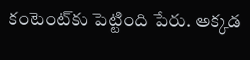కంటెంట్‌కు పెట్టింది పేరు. అక్కడ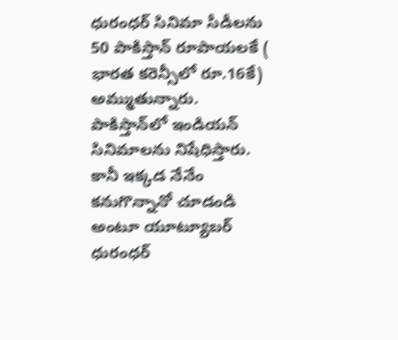ధురంధర్‌ సినిమా సీడీలను 50 పాకిస్తాన్‌ రూపాయలకే ( భారత కరెన్సీలో రూ.16కే) అమ్ముతున్నారు. పాకిస్తాన్‌లో ఇండియన్‌ సినిమాలను నిషేధిస్తారు. కానీ ఇక్కడ నేనేం కనుగొన్నానో చూడండి అంటూ యూట్యూబర్‌ ధురంధర్‌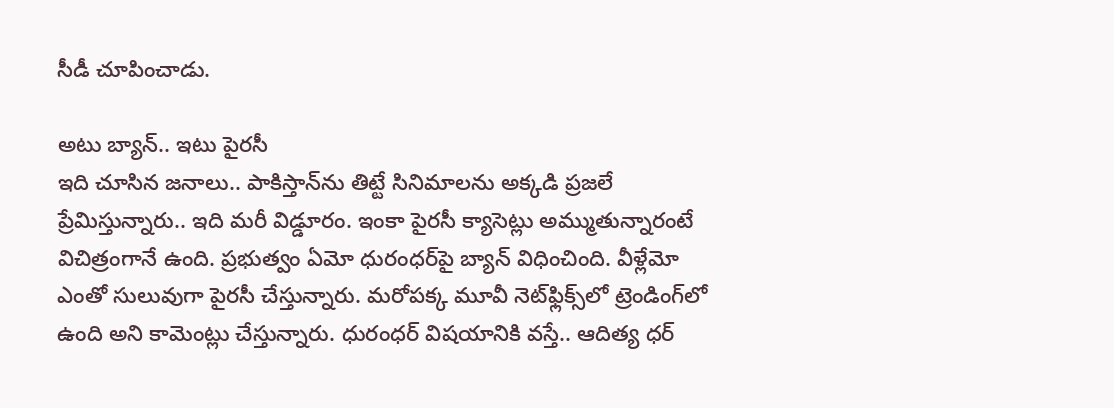సీడీ చూపించాడు.

అటు బ్యాన్‌.. ఇటు పైరసీ
ఇది చూసిన జనాలు.. పాకిస్తాన్‌ను తిట్టే సినిమాలను అక్కడి ప్రజలే ప్రేమిస్తున్నారు.. ఇది మరీ విడ్డూరం. ఇంకా పైరసీ క్యాసెట్లు అమ్ముతున్నారంటే విచిత్రంగానే ఉంది. ప్రభుత్వం ఏమో ధురంధర్‌పై బ్యాన్‌ విధించింది. వీళ్లేమో ఎంతో సులువుగా పైరసీ చేస్తున్నారు. మరోపక్క మూవీ నెట్‌ఫ్లిక్స్‌లో ట్రెండింగ్‌లో ఉంది అని కామెంట్లు చేస్తున్నారు. ధురంధర్‌ విషయానికి వస్తే.. ఆదిత్య ధర్‌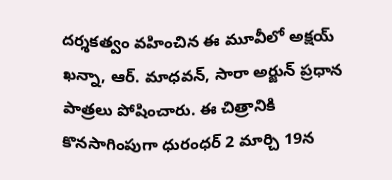దర్శకత్వం వహించిన ఈ మూవీలో అక్షయ్‌ ఖన్నా, ఆర్‌. మాధవన్‌, సారా అర్జున్‌ ప్రధాన పాత్రలు పోషించారు. ఈ చిత్రానికి కొనసాగింపుగా ధురంధర్‌ 2 మార్చి 19న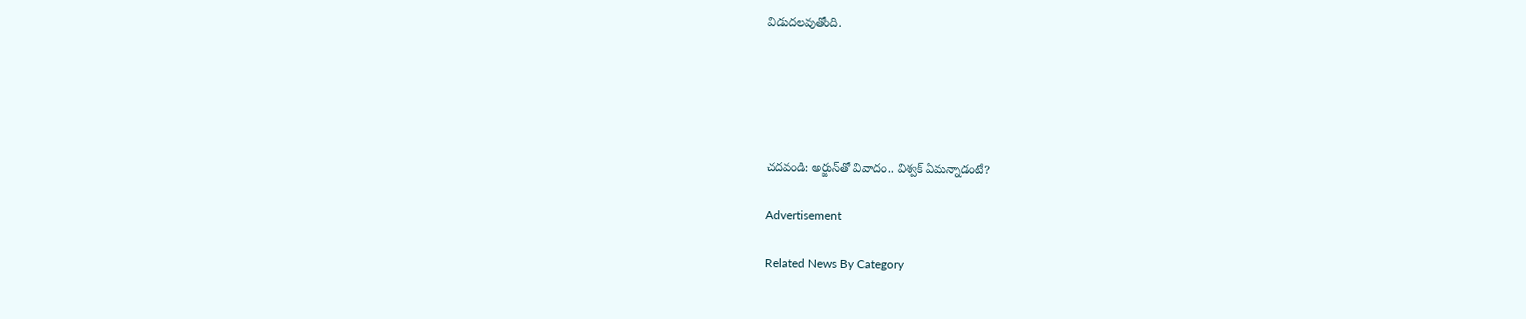విడుదలవుతోంది.





చదవండి: అర్జున్‌తో వివాదం.. విశ్వక్‌ ఏమన్నాడంటే?

Advertisement

Related News By Category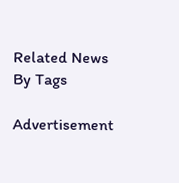Related News By Tags

Advertisement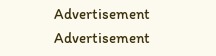Advertisement
Advertisement